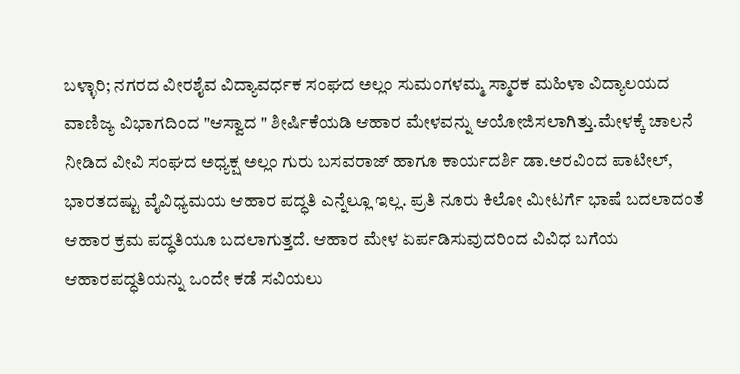ಬಳ್ಳಾರಿ; ನಗರದ ವೀರಶೈವ ವಿದ್ಯಾವರ್ಧಕ ಸಂಘದ ಅಲ್ಲಂ ಸುಮಂಗಳಮ್ಮ ಸ್ಮಾರಕ ಮಹಿಳಾ ವಿದ್ಯಾಲಯದ ವಾಣಿಜ್ಯ ವಿಭಾಗದಿಂದ "ಆಸ್ವಾದ " ಶೀರ್ಷಿಕೆಯಡಿ ಆಹಾರ ಮೇಳವನ್ನು ಆಯೋಜಿಸಲಾಗಿತ್ತು.ಮೇಳಕ್ಕೆ ಚಾಲನೆ ನೀಡಿದ ವೀವಿ ಸಂಘದ ಅಧ್ಯಕ್ಷ ಅಲ್ಲಂ ಗುರು ಬಸವರಾಜ್ ಹಾಗೂ ಕಾರ್ಯದರ್ಶಿ ಡಾ.ಅರವಿಂದ ಪಾಟೀಲ್, ಭಾರತದಷ್ಟು ವೈವಿಧ್ಯಮಯ ಆಹಾರ ಪದ್ಧತಿ ಎನ್ನೆಲ್ಲೂ ಇಲ್ಲ. ಪ್ರತಿ ನೂರು ಕಿಲೋ ಮೀಟರ್ಗೆ ಭಾಷೆ ಬದಲಾದಂತೆ ಆಹಾರ ಕ್ರಮ ಪದ್ಧತಿಯೂ ಬದಲಾಗುತ್ತದೆ. ಆಹಾರ ಮೇಳ ಏರ್ಪಡಿಸುವುದರಿಂದ ವಿವಿಧ ಬಗೆಯ ಆಹಾರಪದ್ಧತಿಯನ್ನು ಒಂದೇ ಕಡೆ ಸವಿಯಲು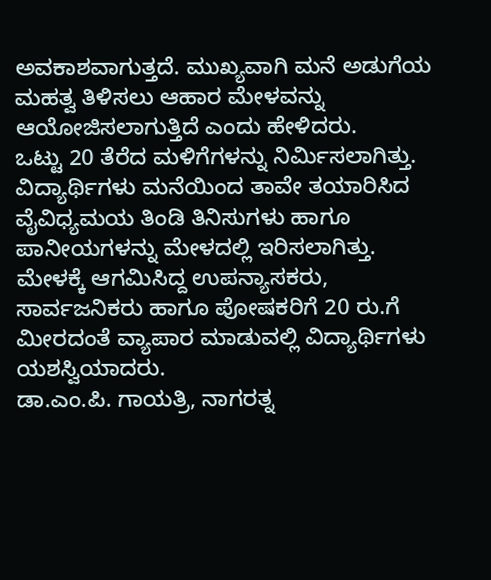ಅವಕಾಶವಾಗುತ್ತದೆ. ಮುಖ್ಯವಾಗಿ ಮನೆ ಅಡುಗೆಯ ಮಹತ್ವ ತಿಳಿಸಲು ಆಹಾರ ಮೇಳವನ್ನು ಆಯೋಜಿಸಲಾಗುತ್ತಿದೆ ಎಂದು ಹೇಳಿದರು.
ಒಟ್ಟು 20 ತೆರೆದ ಮಳಿಗೆಗಳನ್ನು ನಿರ್ಮಿಸಲಾಗಿತ್ತು. ವಿದ್ಯಾರ್ಥಿಗಳು ಮನೆಯಿಂದ ತಾವೇ ತಯಾರಿಸಿದ ವೈವಿಧ್ಯಮಯ ತಿಂಡಿ ತಿನಿಸುಗಳು ಹಾಗೂ ಪಾನೀಯಗಳನ್ನು ಮೇಳದಲ್ಲಿ ಇರಿಸಲಾಗಿತ್ತು. ಮೇಳಕ್ಕೆ ಆಗಮಿಸಿದ್ದ ಉಪನ್ಯಾಸಕರು, ಸಾರ್ವಜನಿಕರು ಹಾಗೂ ಪೋಷಕರಿಗೆ 20 ರು.ಗೆ ಮೀರದಂತೆ ವ್ಯಾಪಾರ ಮಾಡುವಲ್ಲಿ ವಿದ್ಯಾರ್ಥಿಗಳು ಯಶಸ್ವಿಯಾದರು.
ಡಾ.ಎಂ.ಪಿ. ಗಾಯತ್ರಿ, ನಾಗರತ್ನ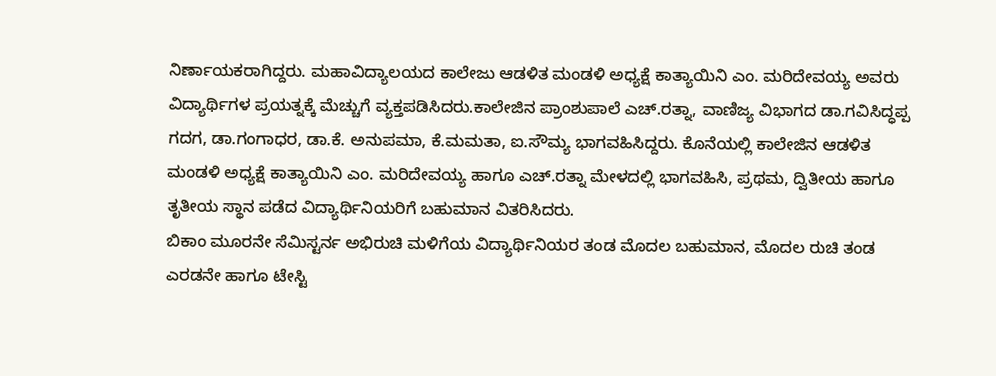ನಿರ್ಣಾಯಕರಾಗಿದ್ದರು. ಮಹಾವಿದ್ಯಾಲಯದ ಕಾಲೇಜು ಆಡಳಿತ ಮಂಡಳಿ ಅಧ್ಯಕ್ಷೆ ಕಾತ್ಯಾಯಿನಿ ಎಂ. ಮರಿದೇವಯ್ಯ ಅವರು ವಿದ್ಯಾರ್ಥಿಗಳ ಪ್ರಯತ್ನಕ್ಕೆ ಮೆಚ್ಚುಗೆ ವ್ಯಕ್ತಪಡಿಸಿದರು.ಕಾಲೇಜಿನ ಪ್ರಾಂಶುಪಾಲೆ ಎಚ್.ರತ್ನಾ, ವಾಣಿಜ್ಯ ವಿಭಾಗದ ಡಾ.ಗವಿಸಿದ್ಧಪ್ಪ ಗದಗ, ಡಾ.ಗಂಗಾಧರ, ಡಾ.ಕೆ. ಅನುಪಮಾ, ಕೆ.ಮಮತಾ, ಐ.ಸೌಮ್ಯ ಭಾಗವಹಿಸಿದ್ದರು. ಕೊನೆಯಲ್ಲಿ ಕಾಲೇಜಿನ ಆಡಳಿತ ಮಂಡಳಿ ಅಧ್ಯಕ್ಷೆ ಕಾತ್ಯಾಯಿನಿ ಎಂ. ಮರಿದೇವಯ್ಯ ಹಾಗೂ ಎಚ್.ರತ್ನಾ ಮೇಳದಲ್ಲಿ ಭಾಗವಹಿಸಿ, ಪ್ರಥಮ, ದ್ವಿತೀಯ ಹಾಗೂ ತೃತೀಯ ಸ್ಥಾನ ಪಡೆದ ವಿದ್ಯಾರ್ಥಿನಿಯರಿಗೆ ಬಹುಮಾನ ವಿತರಿಸಿದರು.
ಬಿಕಾಂ ಮೂರನೇ ಸೆಮಿಸ್ಟರ್ನ ಅಭಿರುಚಿ ಮಳಿಗೆಯ ವಿದ್ಯಾರ್ಥಿನಿಯರ ತಂಡ ಮೊದಲ ಬಹುಮಾನ, ಮೊದಲ ರುಚಿ ತಂಡ ಎರಡನೇ ಹಾಗೂ ಟೇಸ್ಟಿ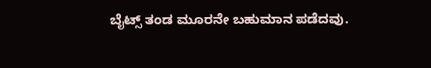ಬೈಟ್ಸ್ ತಂಡ ಮೂರನೇ ಬಹುಮಾನ ಪಡೆದವು.